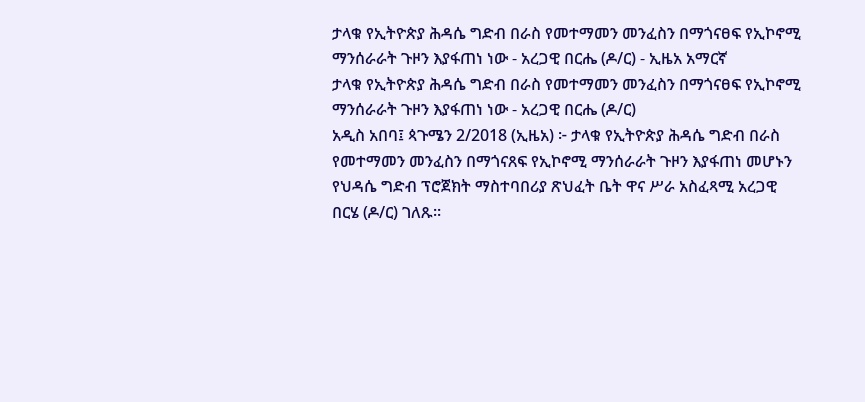ታላቁ የኢትዮጵያ ሕዳሴ ግድብ በራስ የመተማመን መንፈስን በማጎናፀፍ የኢኮኖሚ ማንሰራራት ጉዞን እያፋጠነ ነው - አረጋዊ በርሔ (ዶ/ር) - ኢዜአ አማርኛ
ታላቁ የኢትዮጵያ ሕዳሴ ግድብ በራስ የመተማመን መንፈስን በማጎናፀፍ የኢኮኖሚ ማንሰራራት ጉዞን እያፋጠነ ነው - አረጋዊ በርሔ (ዶ/ር)
አዲስ አበባ፤ ጳጉሜን 2/2018 (ኢዜአ) ፦ ታላቁ የኢትዮጵያ ሕዳሴ ግድብ በራስ የመተማመን መንፈስን በማጎናጸፍ የኢኮኖሚ ማንሰራራት ጉዞን እያፋጠነ መሆኑን የህዳሴ ግድብ ፕሮጀክት ማስተባበሪያ ጽህፈት ቤት ዋና ሥራ አስፈጻሚ አረጋዊ በርሄ (ዶ/ር) ገለጹ።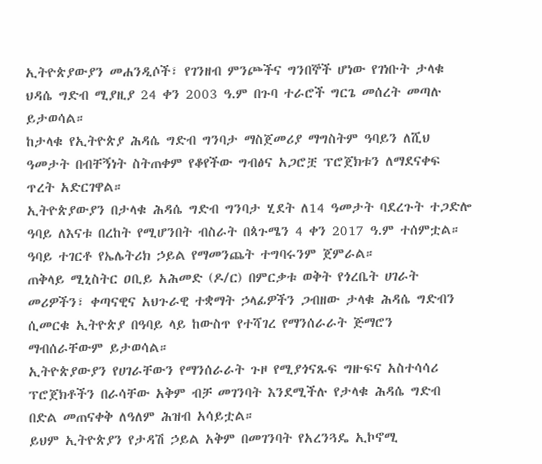ኢትዮጵያውያን መሐንዲሶች፣ የገንዘብ ምንጮችና ግንበኞች ሆነው የገነቡት ታላቁ ህዳሴ ግድብ ሚያዚያ 24 ቀን 2003 ዓ.ም በጉባ ተራሮች ግርጌ መሰረት መጣሉ ይታወሳል።
ከታላቁ የኢትዮጵያ ሕዳሴ ግድብ ግንባታ ማስጀመሪያ ማግስትም ዓባይን ለሺህ ዓመታት በብቸኝነት ስትጠቀም የቆየችው ግብፅና አጋሮቿ ፕሮጀክቱን ለማደናቀፍ ጥረት አድርገዋል።
ኢትዮጵያውያን በታላቁ ሕዳሴ ግድብ ግንባታ ሂደት ለ14 ዓመታት ባደረጉት ተጋድሎ ዓባይ ለእናቱ በረከት የሚሆንበት ብስራት በጳጉሜን 4 ቀን 2017 ዓ.ም ተሰምቷል።
ዓባይ ተገርቶ የኤሌትሪክ ኃይል የማመንጨት ተግባሩንም ጀምራል።
ጠቅላይ ሚኒስትር ዐቢይ አሕመድ (ዶ/ር) በምርቃቱ ወቅት የጎረቤት ሀገራት መሪዎችን፣ ቀጣናዊና አህጉራዊ ተቋማት ኃላፊዎችን ጋብዘው ታላቁ ሕዳሴ ግድብን ሲመርቁ ኢትዮጵያ በዓባይ ላይ ከውስጥ የተሻገረ የማንሰራራት ጅማሮን ማብሰራቸውም ይታወሳል።
ኢትዮጵያውያን የሀገራቸውን የማንሰራራት ጉዞ የሚያጎናጹፍ ግዙፍና አስተሳሳሪ ፕሮጀክቶችን በራሳቸው አቅም ብቻ መገንባት እንደሚችሉ የታላቁ ሕዳሴ ግድብ በድል መጠናቀቅ ለዓለም ሕዝብ አሳይቷል።
ይህም ኢትዮጵያን የታዳሽ ኃይል አቅም በመገንባት የአረንጓዴ ኢኮኖሚ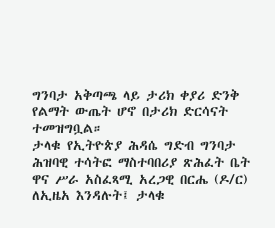ግንባታ አቅጣጫ ላይ ታሪክ ቀያሪ ድንቅ የልማት ውጤት ሆኖ በታሪክ ድርሳናት ተመዝግቧል።
ታላቁ የኢትዮጵያ ሕዳሴ ግድብ ግንባታ ሕዝባዊ ተሳትፎ ማስተባበሪያ ጽሕፈት ቤት ዋና ሥራ አስፈጻሚ አረጋዊ በርሔ (ዶ/ር) ለኢዜአ እንዳሉት፤ ታላቁ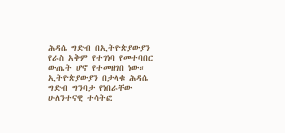ሕዳሴ ግድብ በኢትዮጵያውያን የራስ አቅም የተገነባ የመተባበር ውጤት ሆኖ የተመዘገበ ነው።
ኢትዮጵያውያን በታላቁ ሕዳሴ ግድብ ግንባታ የነበራቸው ሁለንተናዊ ተሳትፎ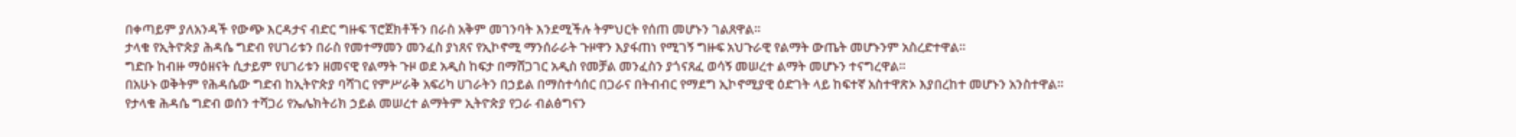በቀጣይም ያለአንዳች የውጭ እርዳታና ብድር ግዙፍ ፕሮጀክቶችን በራስ አቅም መገንባት እንደሚችሉ ትምህርት የሰጠ መሆኑን ገልጸዋል።
ታላቁ የኢትዮጵያ ሕዳሴ ግድብ የሀገሪቱን በራስ የመተማመን መንፈስ ያነጸና የኢኮኖሚ ማንሰራራት ጉዞዋን እያፋጠነ የሚገኝ ግዙፍ አህጉራዊ የልማት ውጤት መሆኑንም አስረድተዋል።
ግድቡ ከብዙ ማዕዘናት ሲታይም የሀገሪቱን ዘመናዊ የልማት ጉዞ ወደ አዲስ ከፍታ በማሸጋገር አዲስ የመቻል መንፈስን ያጎናጸፈ ወሳኝ መሠረተ ልማት መሆኑን ተናግረዋል።
በአሁኑ ወቅትም የሕዳሴው ግድብ ከኢትዮጵያ ባሻገር የምሥራቅ አፍሪካ ሀገራትን በኃይል በማስተሳሰር በጋራና በትብብር የማደግ ኢኮኖሚያዊ ዕድገት ላይ ከፍተኛ አስተዋጽኦ እያበረከተ መሆኑን አንስተዋል።
የታላቁ ሕዳሴ ግድብ ወሰን ተሻጋሪ የኤሌክትሪክ ኃይል መሠረተ ልማትም ኢትዮጵያ የጋራ ብልፅግናን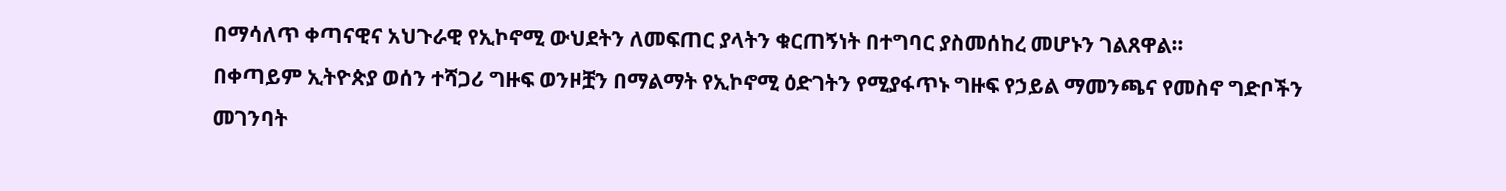በማሳለጥ ቀጣናዊና አህጉራዊ የኢኮኖሚ ውህደትን ለመፍጠር ያላትን ቁርጠኝነት በተግባር ያስመሰከረ መሆኑን ገልጸዋል።
በቀጣይም ኢትዮጵያ ወሰን ተሻጋሪ ግዙፍ ወንዞቿን በማልማት የኢኮኖሚ ዕድገትን የሚያፋጥኑ ግዙፍ የኃይል ማመንጫና የመስኖ ግድቦችን መገንባት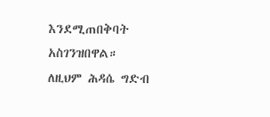እንደሚጠበቅባት አስገንዝበዋል።
ለዚህም ሕዳሴ ግድብ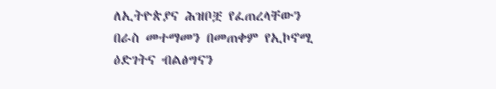ለኢትዮጵያና ሕዝቦቿ የፈጠረላቸውን በራስ መተማመን በመጠቀም የኢኮኖሚ ዕድገትና ብልፅግናን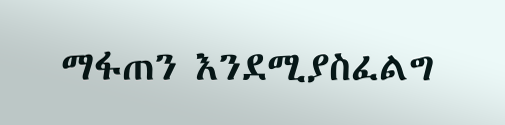ማፋጠን እንደሚያስፈልግ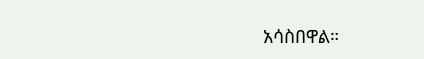አሳስበዋል።